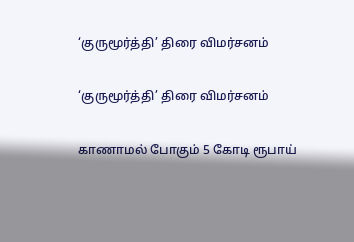‘குருமூர்த்தி’ திரை விமர்சனம்

‘குருமூர்த்தி’ திரை விமர்சனம்

காணாமல் போகும் 5 கோடி ரூபாய்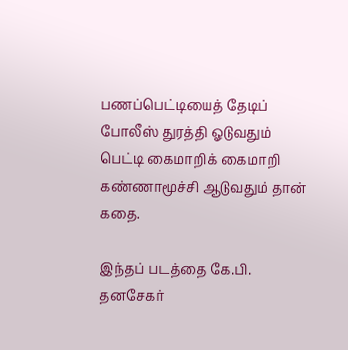பணப்பெட்டியைத் தேடிப் போலீஸ் துரத்தி ஓடுவதும் பெட்டி கைமாறிக் கைமாறி கண்ணாமூச்சி ஆடுவதும் தான் கதை.

இந்தப் படத்தை கே.பி. தனசேகர்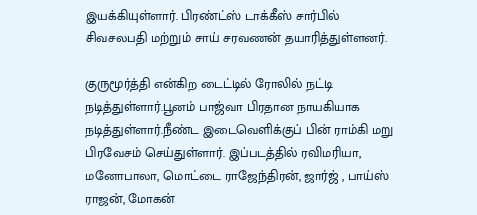இயக்கியுள்ளார். பிரண்ட்ஸ் டாக்கீஸ் சார்பில் சிவசலபதி மற்றும் சாய் சரவணன் தயாரித்துள்ளனர்.

குருமூர்த்தி என்கிற டைட்டில் ரோலில் நட்டி நடித்துள்ளார்.பூனம் பாஜ்வா பிரதான நாயகியாக நடித்துள்ளார்.நீண்ட இடைவெளிக்குப் பின் ராம்கி மறு பிரவேசம் செய்துள்ளார். இப்படத்தில் ரவிமரியா, மனோபாலா, மொட்டை ராஜேந்திரன், ஜார்ஜ் , பாய்ஸ் ராஜன், மோகன்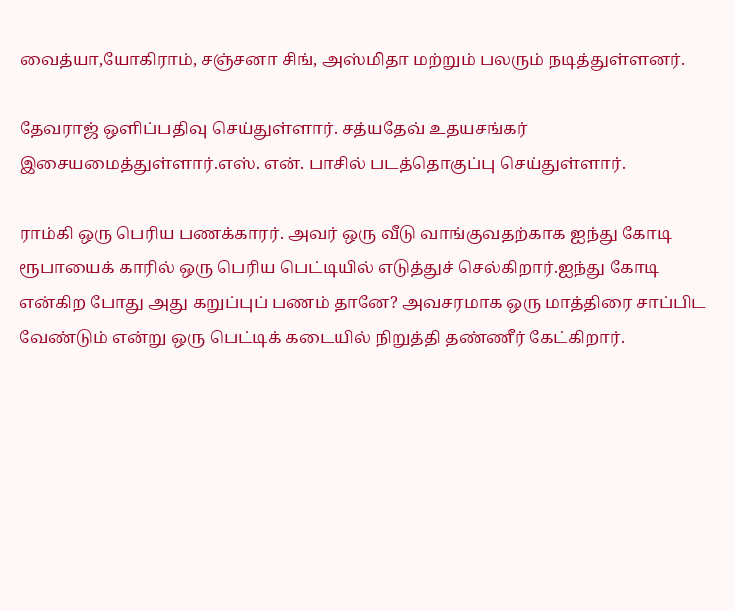வைத்யா,யோகிராம், சஞ்சனா சிங், அஸ்மிதா மற்றும் பலரும் நடித்துள்ளனர்.

தேவராஜ் ஒளிப்பதிவு செய்துள்ளார். சத்யதேவ் உதயசங்கர் இசையமைத்துள்ளார்.எஸ். என். பாசில் படத்தொகுப்பு செய்துள்ளார்.

ராம்கி ஒரு பெரிய பணக்காரர். அவர் ஒரு வீடு வாங்குவதற்காக ஐந்து கோடி ரூபாயைக் காரில் ஒரு பெரிய பெட்டியில் எடுத்துச் செல்கிறார்.ஐந்து கோடி என்கிற போது அது கறுப்புப் பணம் தானே? அவசரமாக ஒரு மாத்திரை சாப்பிட வேண்டும் என்று ஒரு பெட்டிக் கடையில் நிறுத்தி தண்ணீர் கேட்கிறார்.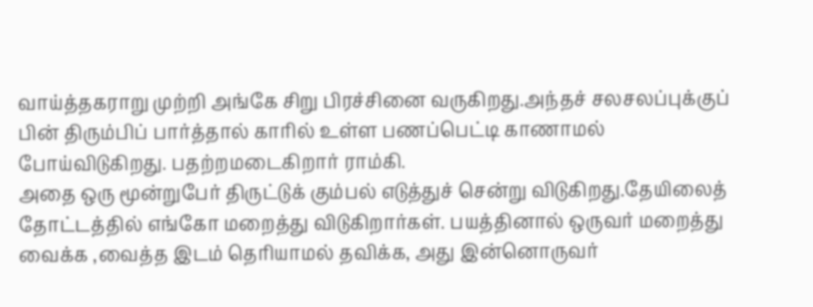வாய்த்தகராறு முற்றி அங்கே சிறு பிரச்சினை வருகிறது.அந்தச் சலசலப்புக்குப் பின் திரும்பிப் பார்த்தால் காரில் உள்ள பணப்பெட்டி காணாமல் போய்விடுகிறது. பதற்றமடைகிறார் ராம்கி.
அதை ஒரு மூன்றுபேர் திருட்டுக் கும்பல் எடுத்துச் சென்று விடுகிறது.தேயிலைத் தோட்டத்தில் எங்கோ மறைத்து விடுகிறார்கள். பயத்தினால் ஒருவர் மறைத்து வைக்க ,வைத்த இடம் தெரியாமல் தவிக்க, அது இன்னொருவர்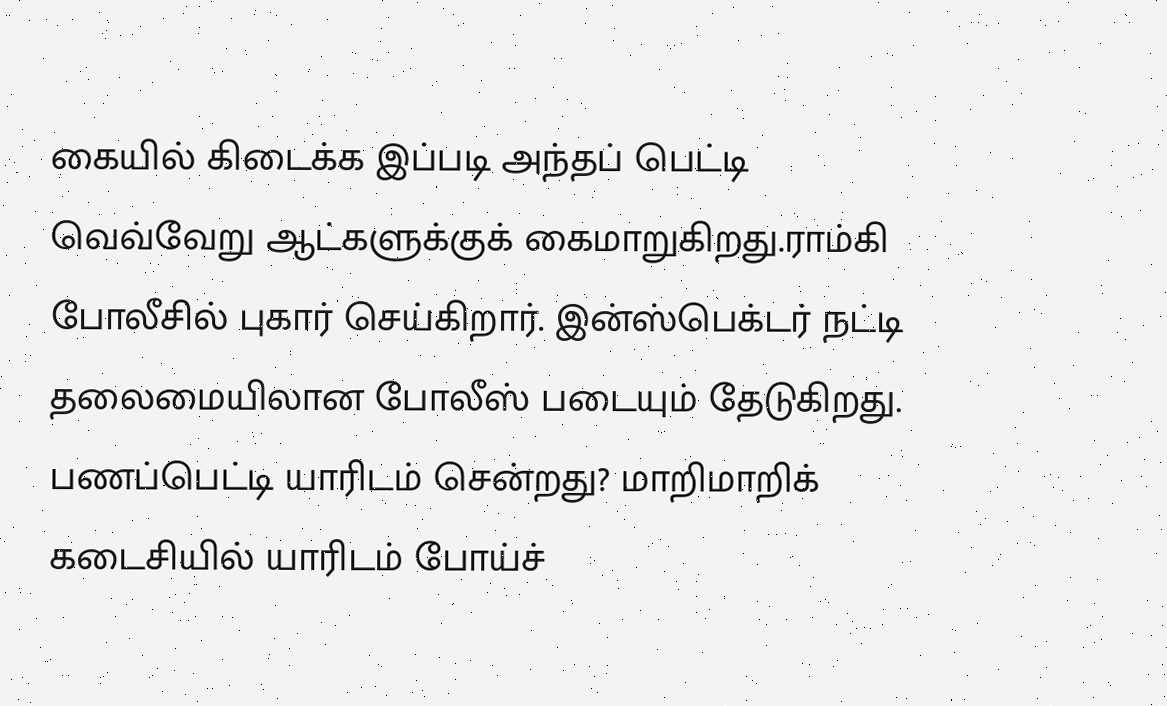கையில் கிடைக்க இப்படி அந்தப் பெட்டி வெவ்வேறு ஆட்களுக்குக் கைமாறுகிறது.ராம்கி போலீசில் புகார் செய்கிறார். இன்ஸ்பெக்டர் நட்டி தலைமையிலான போலீஸ் படையும் தேடுகிறது. பணப்பெட்டி யாரிடம் சென்றது? மாறிமாறிக் கடைசியில் யாரிடம் போய்ச்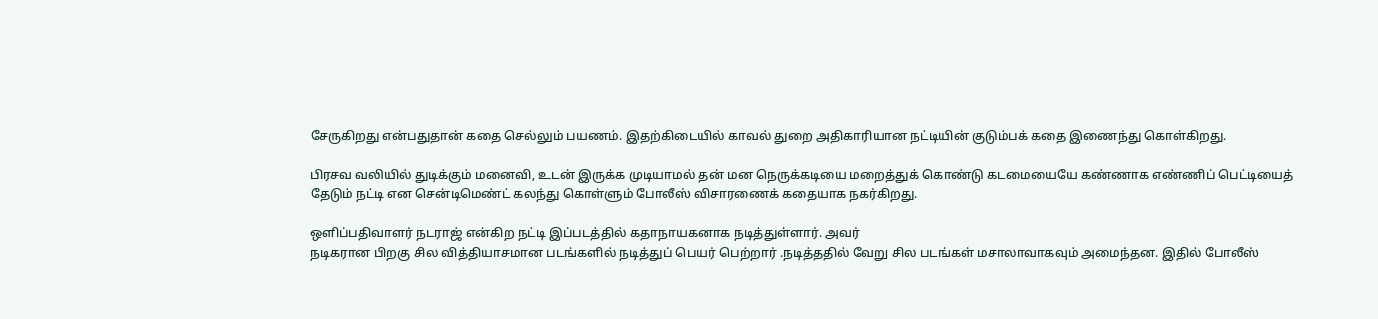சேருகிறது என்பதுதான் கதை செல்லும் பயணம். இதற்கிடையில் காவல் துறை அதிகாரியான நட்டியின் குடும்பக் கதை இணைந்து கொள்கிறது.

பிரசவ வலியில் துடிக்கும் மனைவி, உடன் இருக்க முடியாமல் தன் மன நெருக்கடியை மறைத்துக் கொண்டு கடமையையே கண்ணாக எண்ணிப் பெட்டியைத் தேடும் நட்டி என சென்டிமெண்ட் கலந்து கொள்ளும் போலீஸ் விசாரணைக் கதையாக நகர்கிறது.

ஒளிப்பதிவாளர் நடராஜ் என்கிற நட்டி இப்படத்தில் கதாநாயகனாக நடித்துள்ளார். அவர்
நடிகரான பிறகு சில வித்தியாசமான படங்களில் நடித்துப் பெயர் பெற்றார் .நடித்ததில் வேறு சில படங்கள் மசாலாவாகவும் அமைந்தன. இதில் போலீஸ்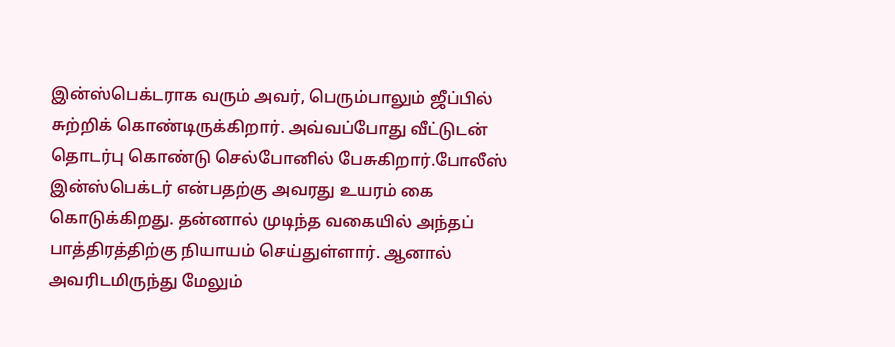இன்ஸ்பெக்டராக வரும் அவர், பெரும்பாலும் ஜீப்பில் சுற்றிக் கொண்டிருக்கிறார். அவ்வப்போது வீட்டுடன் தொடர்பு கொண்டு செல்போனில் பேசுகிறார்.போலீஸ் இன்ஸ்பெக்டர் என்பதற்கு அவரது உயரம் கை கொடுக்கிறது. தன்னால் முடிந்த வகையில் அந்தப் பாத்திரத்திற்கு நியாயம் செய்துள்ளார். ஆனால் அவரிடமிருந்து மேலும்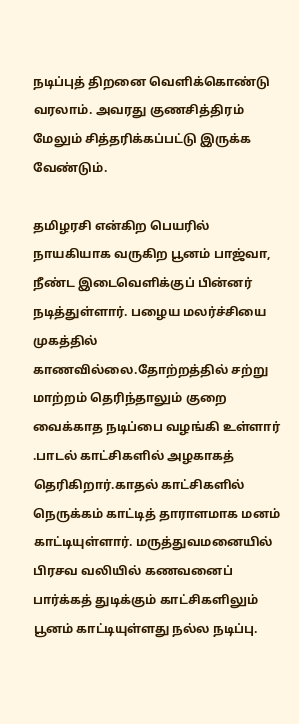நடிப்புத் திறனை வெளிக்கொண்டு வரலாம். அவரது குணசித்திரம் மேலும் சித்தரிக்கப்பட்டு இருக்க வேண்டும்.

தமிழரசி என்கிற பெயரில் நாயகியாக வருகிற பூனம் பாஜ்வா, நீண்ட இடைவெளிக்குப் பின்னர் நடித்துள்ளார். பழைய மலர்ச்சியை முகத்தில் காணவில்லை.தோற்றத்தில் சற்று மாற்றம் தெரிந்தாலும் குறை வைக்காத நடிப்பை வழங்கி உள்ளார் .பாடல் காட்சிகளில் அழகாகத் தெரிகிறார்.காதல் காட்சிகளில் நெருக்கம் காட்டித் தாராளமாக மனம் காட்டியுள்ளார். மருத்துவமனையில் பிரசவ வலியில் கணவனைப் பார்க்கத் துடிக்கும் காட்சிகளிலும் பூனம் காட்டியுள்ளது நல்ல நடிப்பு.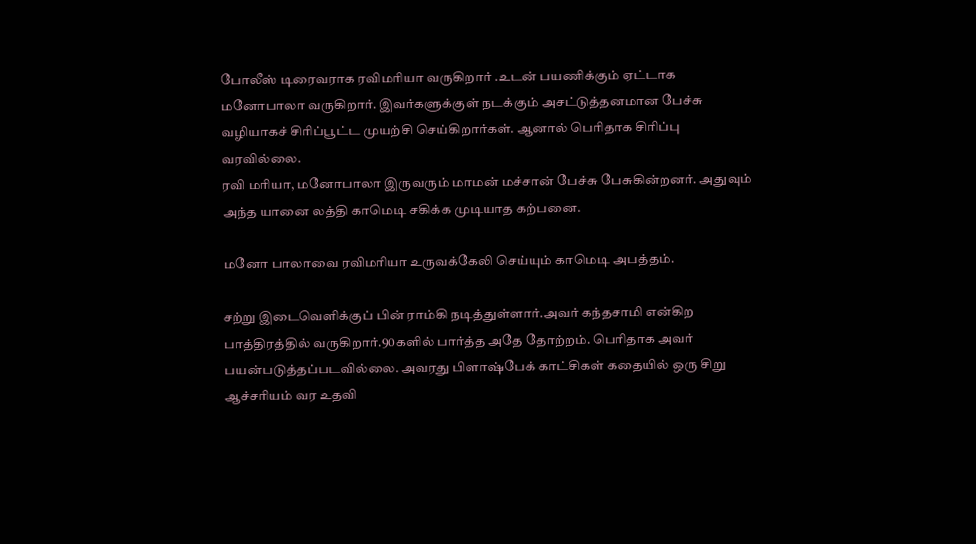போலீஸ் டிரைவராக ரவிமரியா வருகிறார் .உடன் பயணிக்கும் ஏட்டாக மனோபாலா வருகிறார். இவர்களுக்குள் நடக்கும் அசட்டுத்தனமான பேச்சு வழியாகச் சிரிப்பூட்ட முயற்சி செய்கிறார்கள். ஆனால் பெரிதாக சிரிப்பு வரவில்லை.
ரவி மரியா, மனோபாலா இருவரும் மாமன் மச்சான் பேச்சு பேசுகின்றனர். அதுவும் அந்த யானை லத்தி காமெடி சகிக்க முடியாத கற்பனை.

மனோ பாலாவை ரவிமரியா உருவக்கேலி செய்யும் காமெடி அபத்தம்.

சற்று இடைவெளிக்குப் பின் ராம்கி நடித்துள்ளார்.அவர் கந்தசாமி என்கிற பாத்திரத்தில் வருகிறார்.90களில் பார்த்த அதே தோற்றம். பெரிதாக அவர் பயன்படுத்தப்படவில்லை. அவரது பிளாஷ்பேக் காட்சிகள் கதையில் ஒரு சிறு ஆச்சரியம் வர உதவி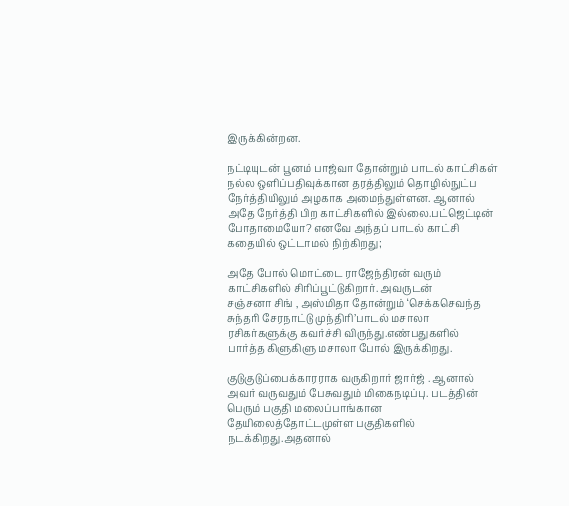இருக்கின்றன.

நட்டியுடன் பூனம் பாஜ்வா தோன்றும் பாடல் காட்சிகள் நல்ல ஒளிப்பதிவுக்கான தரத்திலும் தொழில்நுட்ப நேர்த்தியிலும் அழகாக அமைந்துள்ளன. ஆனால் அதே நேர்த்தி பிற காட்சிகளில் இல்லை.பட்ஜெட்டின் போதாமையோ? எனவே அந்தப் பாடல் காட்சி கதையில் ஒட்டாமல் நிற்கிறது;

அதே போல் மொட்டை ராஜேந்திரன் வரும் காட்சிகளில் சிரிப்பூட்டுகிறார். அவருடன்
சஞ்சனா சிங் , அஸ்மிதா தோன்றும் ‘செக்கசெவந்த சுந்தரி சேரநாட்டு முந்திரி’பாடல் மசாலா ரசிகர்களுக்கு கவர்ச்சி விருந்து.எண்பதுகளில் பார்த்த கிளுகிளு மசாலா போல் இருக்கிறது.

குடுகுடுப்பைக்காரராக வருகிறார் ஜார்ஜ் . ஆனால் அவர் வருவதும் பேசுவதும் மிகைநடிப்பு. படத்தின் பெரும் பகுதி மலைப்பாங்கான தேயிலைத்தோட்டமுள்ள பகுதிகளில் நடக்கிறது.அதனால்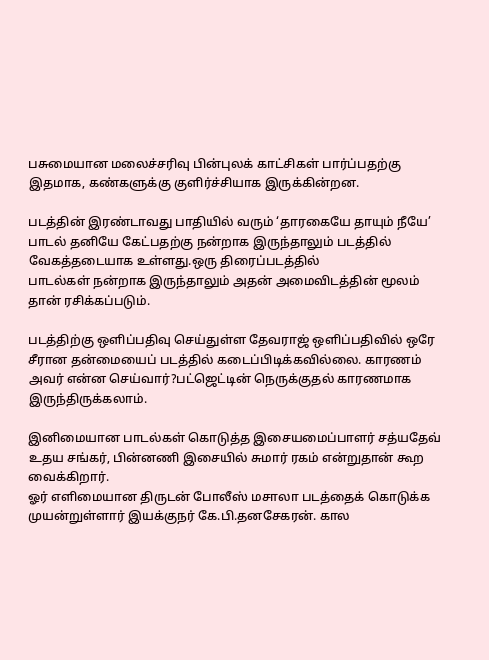பசுமையான மலைச்சரிவு பின்புலக் காட்சிகள் பார்ப்பதற்கு இதமாக, கண்களுக்கு குளிர்ச்சியாக இருக்கின்றன.

படத்தின் இரண்டாவது பாதியில் வரும் ‘தாரகையே தாயும் நீயே’ பாடல் தனியே கேட்பதற்கு நன்றாக இருந்தாலும் படத்தில் வேகத்தடையாக உள்ளது.ஒரு திரைப்படத்தில்
பாடல்கள் நன்றாக இருந்தாலும் அதன் அமைவிடத்தின் மூலம் தான் ரசிக்கப்படும்.

படத்திற்கு ஒளிப்பதிவு செய்துள்ள தேவராஜ் ஒளிப்பதிவில் ஒரே சீரான தன்மையைப் படத்தில் கடைப்பிடிக்கவில்லை. காரணம் அவர் என்ன செய்வார்?பட்ஜெட்டின் நெருக்குதல் காரணமாக இருந்திருக்கலாம்.

இனிமையான பாடல்கள் கொடுத்த இசையமைப்பாளர் சத்யதேவ் உதய சங்கர், பின்னணி இசையில் சுமார் ரகம் என்றுதான் கூற வைக்கிறார்.
ஓர் எளிமையான திருடன் போலீஸ் மசாலா படத்தைக் கொடுக்க முயன்றுள்ளார் இயக்குநர் கே.பி.தனசேகரன். கால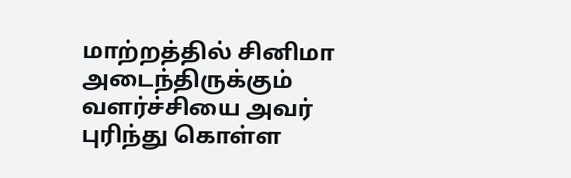மாற்றத்தில் சினிமா அடைந்திருக்கும் வளர்ச்சியை அவர் புரிந்து கொள்ள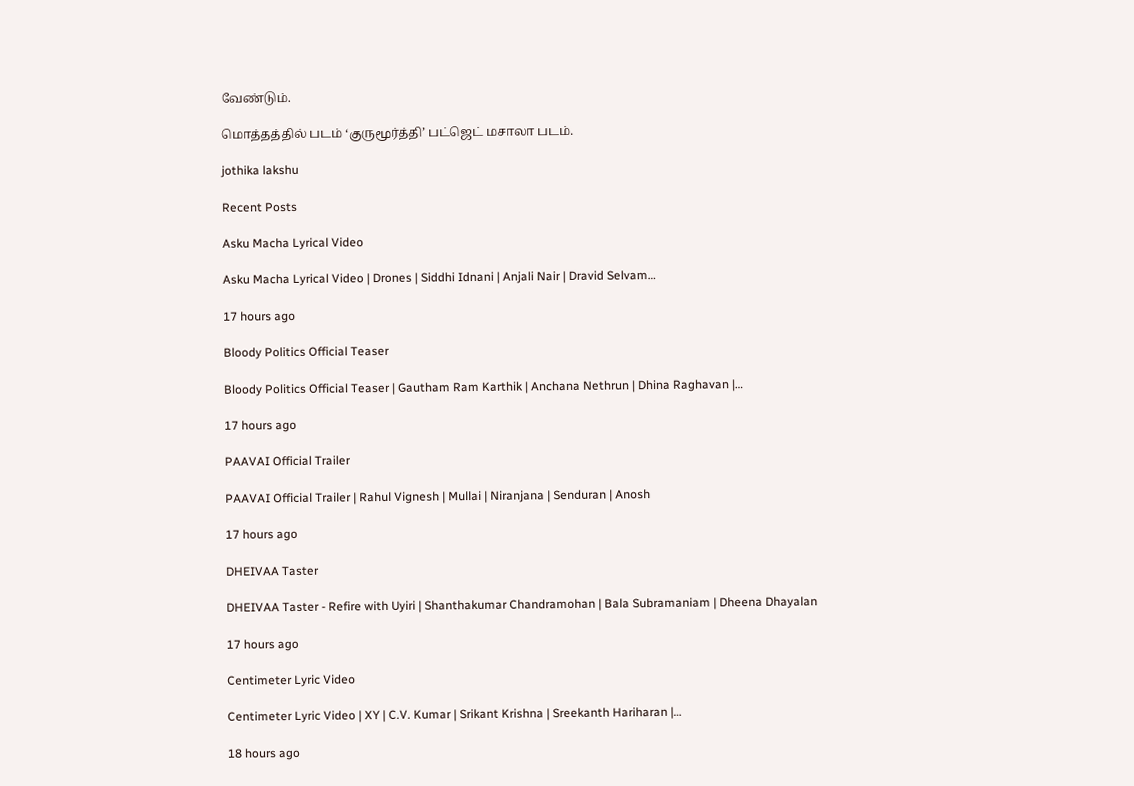வேண்டும்.

மொத்தத்தில் படம் ‘குருமூர்த்தி’ பட்ஜெட் மசாலா படம்.

jothika lakshu

Recent Posts

Asku Macha Lyrical Video

Asku Macha Lyrical Video | Drones | Siddhi Idnani | Anjali Nair | Dravid Selvam…

17 hours ago

Bloody Politics Official Teaser

Bloody Politics Official Teaser | Gautham Ram Karthik | Anchana Nethrun | Dhina Raghavan |…

17 hours ago

PAAVAI Official Trailer

PAAVAI Official Trailer | Rahul Vignesh | Mullai | Niranjana | Senduran | Anosh

17 hours ago

DHEIVAA Taster

DHEIVAA Taster - Refire with Uyiri | Shanthakumar Chandramohan | Bala Subramaniam | Dheena Dhayalan

17 hours ago

Centimeter Lyric Video

Centimeter Lyric Video | XY | C.V. Kumar | Srikant Krishna | Sreekanth Hariharan |…

18 hours ago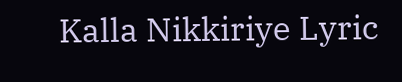Kalla Nikkiriye Lyric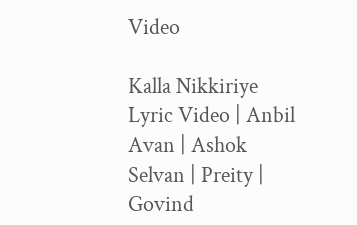Video

Kalla Nikkiriye Lyric Video | Anbil Avan | Ashok Selvan | Preity | Govind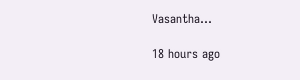Vasantha…

18 hours ago